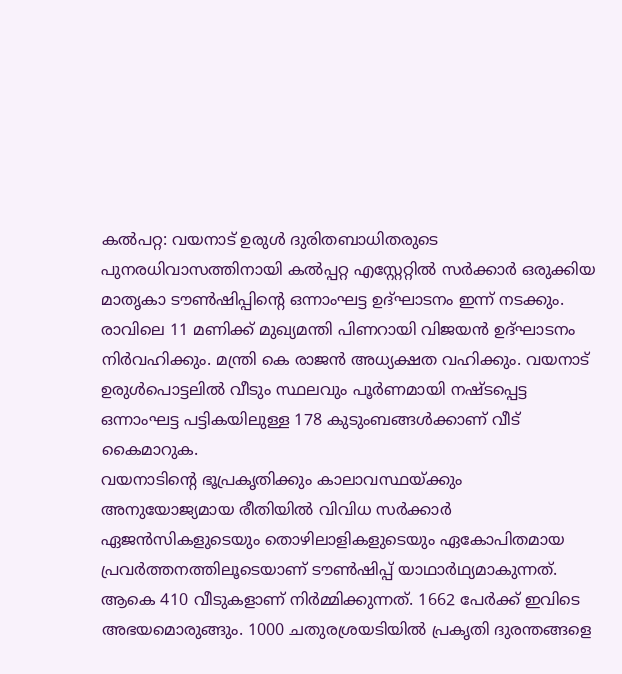കൽപറ്റ: വയനാട് ഉരുൾ ദുരിതബാധിതരുടെ പുനരധിവാസത്തിനായി കൽപ്പറ്റ എസ്റ്റേറ്റിൽ സർക്കാർ ഒരുക്കിയ മാതൃകാ ടൗൺഷിപ്പിന്റെ ഒന്നാംഘട്ട ഉദ്ഘാടനം ഇന്ന് നടക്കും. രാവിലെ 11 മണിക്ക് മുഖ്യമന്തി പിണറായി വിജയൻ ഉദ്ഘാടനം നിർവഹിക്കും. മന്ത്രി കെ രാജൻ അധ്യക്ഷത വഹിക്കും. വയനാട് ഉരുൾപൊട്ടലിൽ വീടും സ്ഥലവും പൂർണമായി നഷ്ടപ്പെട്ട ഒന്നാംഘട്ട പട്ടികയിലുള്ള 178 കുടുംബങ്ങൾക്കാണ് വീട് കൈമാറുക.
വയനാടിന്റെ ഭൂപ്രകൃതിക്കും കാലാവസ്ഥയ്ക്കും അനുയോജ്യമായ രീതിയിൽ വിവിധ സർക്കാർ ഏജൻസികളുടെയും തൊഴിലാളികളുടെയും ഏകോപിതമായ പ്രവർത്തനത്തിലൂടെയാണ് ടൗൺഷിപ്പ് യാഥാർഥ്യമാകുന്നത്. ആകെ 410 വീടുകളാണ് നിർമ്മിക്കുന്നത്. 1662 പേർക്ക് ഇവിടെ അഭയമൊരുങ്ങും. 1000 ചതുരശ്രയടിയിൽ പ്രകൃതി ദുരന്തങ്ങളെ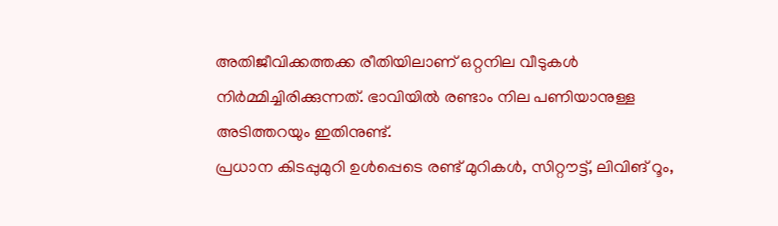അതിജീവിക്കത്തക്ക രീതിയിലാണ് ഒറ്റനില വീടുകൾ നിർമ്മിച്ചിരിക്കുന്നത്. ഭാവിയിൽ രണ്ടാം നില പണിയാനുള്ള അടിത്തറയും ഇതിനുണ്ട്.
പ്രധാന കിടപ്പുമുറി ഉൾപ്പെടെ രണ്ട് മുറികൾ, സിറ്റൗട്ട്, ലിവിങ് റൂം,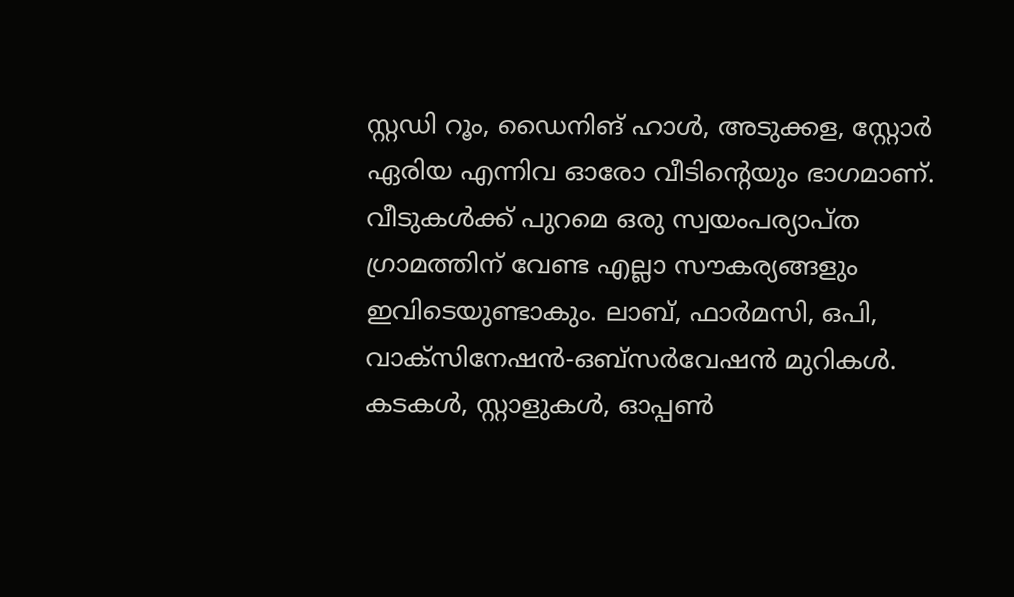സ്റ്റഡി റൂം, ഡൈനിങ് ഹാൾ, അടുക്കള, സ്റ്റോർ ഏരിയ എന്നിവ ഓരോ വീടിന്റെയും ഭാഗമാണ്. വീടുകൾക്ക് പുറമെ ഒരു സ്വയംപര്യാപ്ത ഗ്രാമത്തിന് വേണ്ട എല്ലാ സൗകര്യങ്ങളും ഇവിടെയുണ്ടാകും. ലാബ്, ഫാർമസി, ഒപി, വാക്സിനേഷൻ-ഒബ്സർവേഷൻ മുറികൾ. കടകൾ, സ്റ്റാളുകൾ, ഓപ്പൺ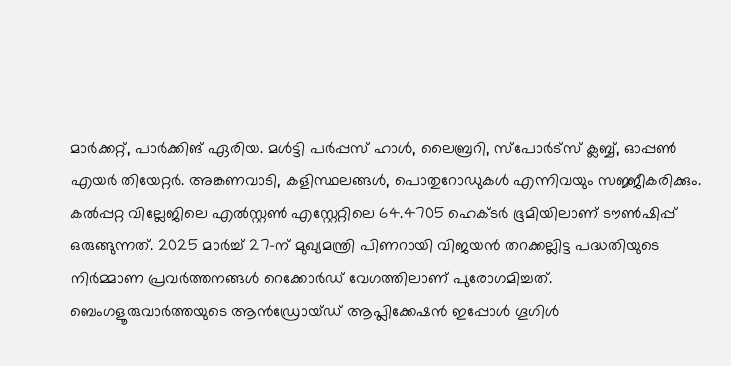മാർക്കറ്റ്, പാർക്കിങ് ഏരിയ. മൾട്ടി പർപ്പസ് ഹാൾ, ലൈബ്രറി, സ്പോർട്സ് ക്ലബ്ബ്, ഓപ്പൺ എയർ തിയേറ്റർ. അങ്കണവാടി, കളിസ്ഥലങ്ങൾ, പൊതുറോഡുകൾ എന്നിവയും സജ്ജീകരിക്കും.
കൽപ്പറ്റ വില്ലേജിലെ എൽസ്റ്റൺ എസ്റ്റേറ്റിലെ 64.4705 ഹെക്ടർ ഭൂമിയിലാണ് ടൗൺഷിപ്പ് ഒരുങ്ങുന്നത്. 2025 മാർച്ച് 27-ന് മുഖ്യമന്ത്രി പിണറായി വിജയൻ തറക്കല്ലിട്ട പദ്ധതിയുടെ നിർമ്മാണ പ്രവർത്തനങ്ങൾ റെക്കോർഡ് വേഗത്തിലാണ് പുരോഗമിച്ചത്.
ബെംഗളൂരുവാർത്തയുടെ ആൻഡ്രോയ്ഡ് ആപ്ലിക്കേഷൻ ഇപ്പോൾ ഗൂഗിൾ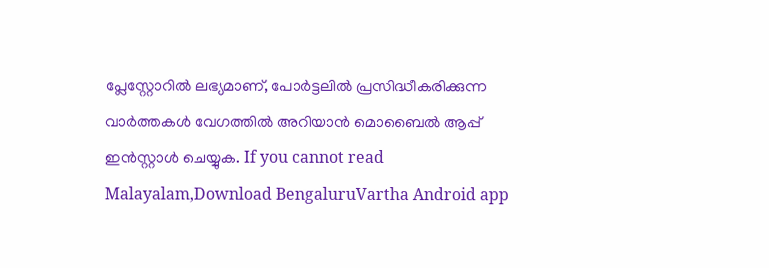പ്ലേസ്റ്റോറിൽ ലഭ്യമാണ്, പോർട്ടലിൽ പ്രസിദ്ധീകരിക്കുന്ന വാർത്തകൾ വേഗത്തിൽ അറിയാൻ മൊബൈൽ ആപ്പ് ഇൻസ്റ്റാൾ ചെയ്യുക. If you cannot read Malayalam,Download BengaluruVartha Android app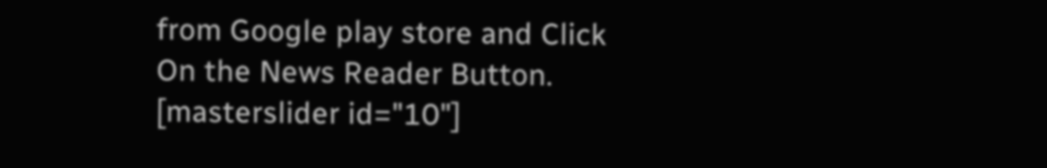from Google play store and Click On the News Reader Button. [masterslider id="10"]